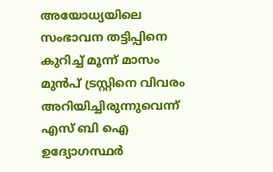അയോധ്യയിലെ സംഭാവന തട്ടിപ്പിനെ കുറിച്ച് മൂന്ന് മാസം മുൻപ് ട്രസ്റ്റിനെ വിവരം അറിയിച്ചിരുന്നുവെന്ന് എസ് ബി ഐ ഉദ്യോഗസ്ഥർ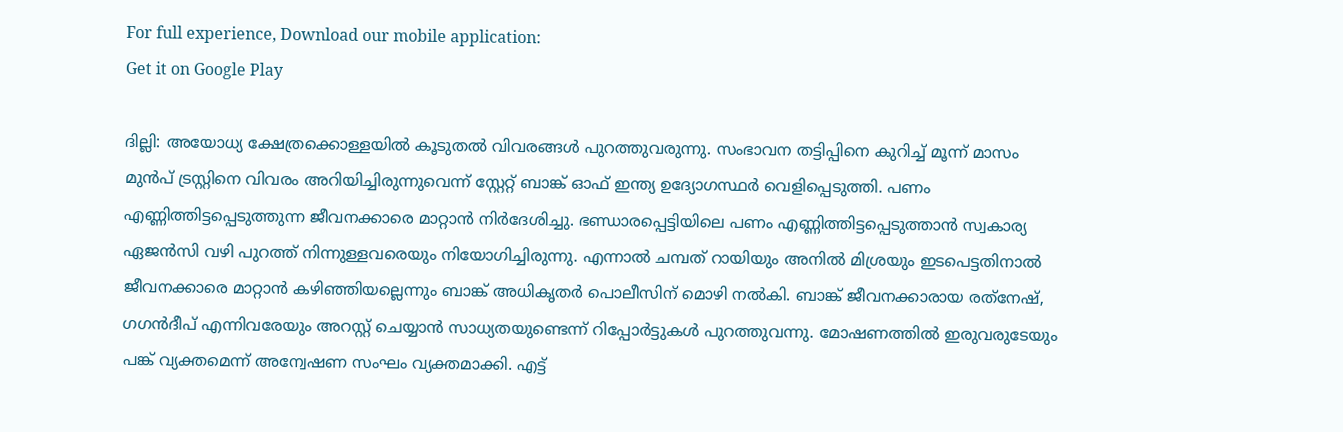For full experience, Download our mobile application:
Get it on Google Play

ദില്ലി: അയോധ്യ ക്ഷേത്രക്കൊള്ളയിൽ കൂടുതൽ വിവരങ്ങൾ പുറത്തുവരുന്നു. സംഭാവന തട്ടിപ്പിനെ കുറിച്ച് മൂന്ന് മാസം മുൻപ് ട്രസ്റ്റിനെ വിവരം അറിയിച്ചിരുന്നുവെന്ന് സ്റ്റേറ്റ് ബാങ്ക് ഓഫ് ഇന്ത്യ ഉദ്യോഗസ്ഥർ വെളിപ്പെടുത്തി. പണം എണ്ണിത്തിട്ടപ്പെടുത്തുന്ന ജീവനക്കാരെ മാറ്റാൻ നിർദേശിച്ചു. ഭണ്ഡാരപ്പെട്ടിയിലെ പണം എണ്ണിത്തിട്ടപ്പെടുത്താൻ സ്വകാര്യ ഏജൻസി വഴി പുറത്ത് നിന്നുള്ളവരെയും നിയോഗിച്ചിരുന്നു. എന്നാൽ ചമ്പത് റായിയും അനിൽ മിശ്രയും ഇടപെട്ടതിനാൽ ജീവനക്കാരെ മാറ്റാൻ കഴിഞ്ഞിയല്ലെന്നും ബാങ്ക് അധികൃതർ പൊലീസിന് മൊഴി നൽകി. ബാങ്ക് ജീവനക്കാരായ രത്‌നേഷ്, ഗഗൻദീപ് എന്നിവരേയും അറസ്റ്റ് ചെയ്യാൻ സാധ്യതയുണ്ടെന്ന് റിപ്പോർട്ടുകൾ പുറത്തുവന്നു. മോഷണത്തിൽ ഇരുവരുടേയും പങ്ക് വ്യക്തമെന്ന് അന്വേഷണ സംഘം വ്യക്തമാക്കി. എട്ട്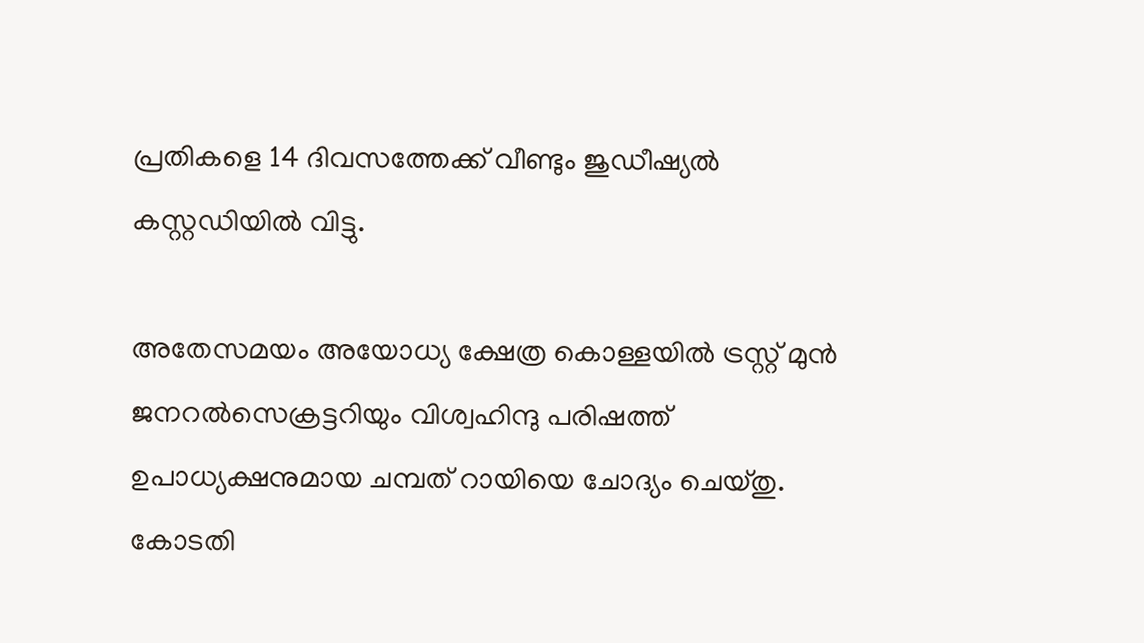പ്രതികളെ 14 ദിവസത്തേക്ക് വീണ്ടും ജുഡീഷ്യൽ കസ്റ്റഡിയിൽ വിട്ടു.

അതേസമയം അയോധ്യ ക്ഷേത്ര കൊള്ളയില്‍ ട്രസ്റ്റ് മുന്‍ ജനറല്‍സെക്രട്ടറിയും വിശ്വഹിന്ദു പരിഷത്ത് ഉപാധ്യക്ഷനുമായ ചമ്പത് റായിയെ ചോദ്യം ചെയ്തു. കോടതി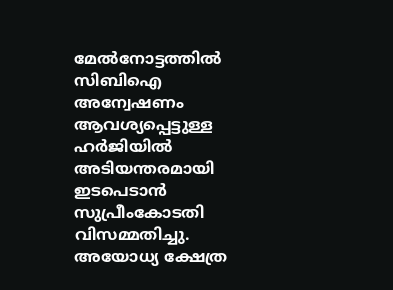മേല്‍നോട്ടത്തില്‍ സിബിഐ അന്വേഷണം ആവശ്യപ്പെട്ടുള്ള ഹര്‍ജിയില്‍ അടിയന്തരമായി ഇടപെടാന്‍ സുപ്രീംകോടതി വിസമ്മതിച്ചു. അയോധ്യ ക്ഷേത്ര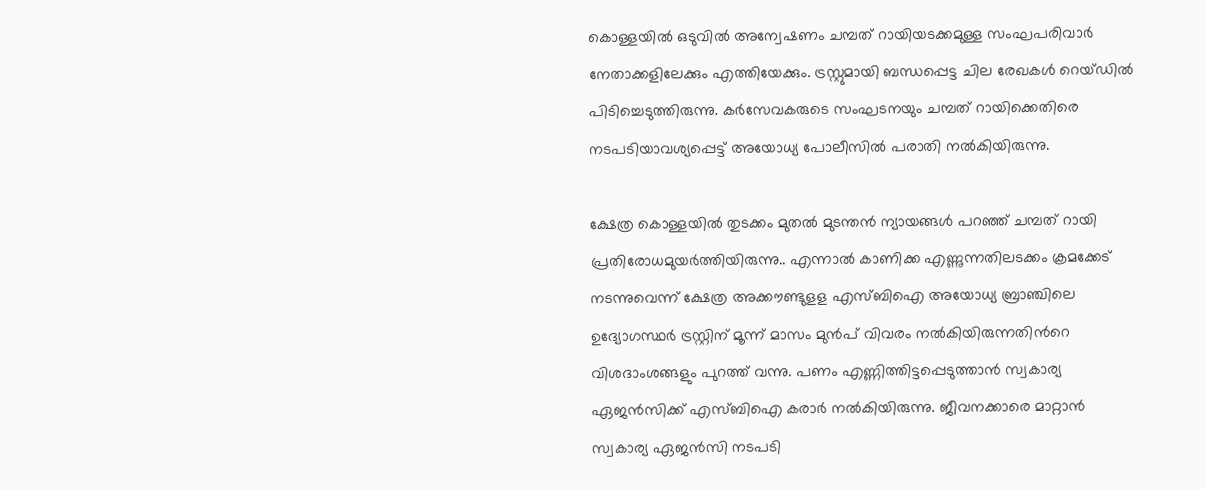കൊള്ളയില്‍ ഒടുവില്‍ അന്വേഷണം ചമ്പത് റായിയടക്കമുള്ള സംഘപരിവാര്‍ നേതാക്കളിലേക്കും എത്തിയേക്കും. ട്രസ്റ്റുമായി ബന്ധപ്പെട്ട ചില രേഖകള്‍ റെയ്ഡില്‍ പിടിച്ചെടുത്തിരുന്നു. കര്‍സേവകരുടെ സംഘടനയും ചമ്പത് റായിക്കെതിരെ നടപടിയാവശ്യപ്പെട്ട് അയോധ്യ പോലീസില്‍ പരാതി നല്‍കിയിരുന്നു.

ക്ഷേത്ര കൊള്ളയില്‍ തുടക്കം മുതല്‍ മുടന്തന്‍ ന്യായങ്ങള്‍ പറഞ്ഞ് ചമ്പത് റായി പ്രതിരോധമുയര്‍ത്തിയിരുന്നു.. എന്നാല്‍ കാണിക്ക എണ്ണുന്നതിലടക്കം ക്രമക്കേട് നടന്നുവെന്ന് ക്ഷേത്ര അക്കൗണ്ടുളള എസ്ബിഐ അയോധ്യ ബ്രാഞ്ചിലെ ഉദ്യോഗസ്ഥര്‍ ട്രസ്റ്റിന് മൂന്ന് മാസം മുന്‍പ് വിവരം നല്‍കിയിരുന്നതിന്‍റെ വിശദാംശങ്ങളും പുറത്ത് വന്നു. പണം എണ്ണിത്തിട്ടപ്പെടുത്താന്‍ സ്വകാര്യ ഏജന്‍സിക്ക് എസ്ബിഐ കരാര്‍ നല്‍കിയിരുന്നു. ജീവനക്കാരെ മാറ്റാന്‍ സ്വകാര്യ ഏജന്‍സി നടപടി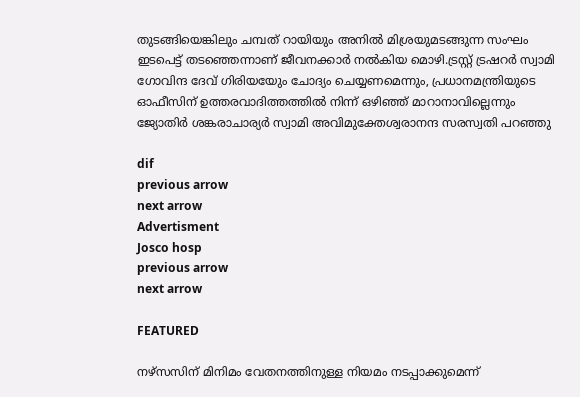തുടങ്ങിയെങ്കിലും ചമ്പത് റായിയും അനില്‍ മിശ്രയുമടങ്ങുന്ന സംഘം ഇടപെട്ട് തടഞ്ഞെന്നാണ് ജീവനക്കാര്‍ നല്‍കിയ മൊഴി.ട്രസ്റ്റ് ട്രഷറര്‍ സ്വാമി ഗോവിന്ദ ദേവ് ഗിരിയയേും ചോദ്യം ചെയ്യണമെന്നും, പ്രധാനമന്ത്രിയുടെ ഓഫീസിന് ഉത്തരവാദിത്തത്തില്‍ നിന്ന് ഒഴിഞ്ഞ് മാറാനാവില്ലെന്നും ജ്യോതിര്‍ ശങ്കരാചാര്യര്‍ സ്വാമി അവിമുക്തേശ്വരാനന്ദ സരസ്വതി പറഞ്ഞു

dif
previous arrow
next arrow
Advertisment
Josco hosp
previous arrow
next arrow

FEATURED

നഴ്സസിന് മിനിമം വേതനത്തിനുള്ള നിയമം നടപ്പാക്കുമെന്ന്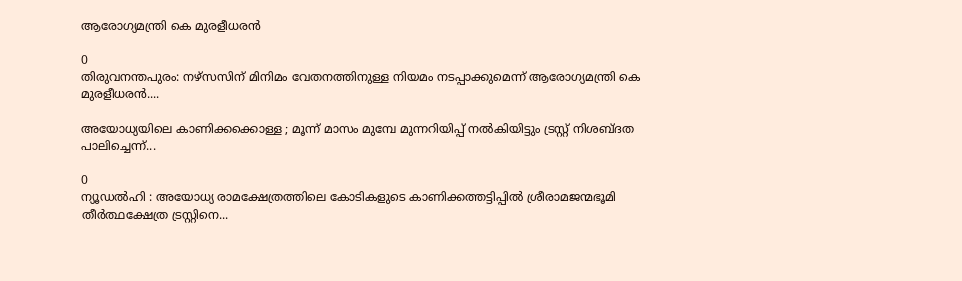ആരോഗ്യമന്ത്രി കെ മുരളീധരൻ

0
തിരുവനന്തപുരം: നഴ്സസിന് മിനിമം വേതനത്തിനുള്ള നിയമം നടപ്പാക്കുമെന്ന് ആരോഗ്യമന്ത്രി കെ മുരളീധരൻ....

അയോധ്യയിലെ കാണിക്കക്കൊള്ള ; മൂന്ന് മാസം മുമ്പേ മുന്നറിയിപ്പ് നൽകിയിട്ടും ട്രസ്റ്റ് നിശബ്ദത പാലിച്ചെന്ന്...

0
ന്യൂഡൽഹി : അയോധ്യ രാമക്ഷേത്രത്തിലെ കോടികളുടെ കാണിക്കത്തട്ടിപ്പിൽ ശ്രീരാമജന്മഭൂമി തീർത്ഥക്ഷേത്ര ട്രസ്റ്റിനെ...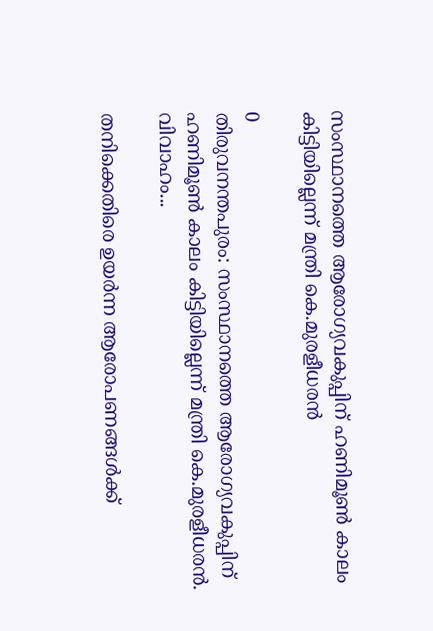സംസ്ഥാനത്തെ ആരോഗ്യവകുപ്പിന് ഹണിമൂണ്‍ കാലം കിട്ടിയില്ലെന്ന് മന്ത്രി കെ.മുരളീധരന്‍

0
തിരുവനന്തപുരം: സംസ്ഥാനത്തെ ആരോഗ്യവകുപ്പിന് ഹണിമൂണ്‍ കാലം കിട്ടിയില്ലെന്ന് മന്ത്രി കെ.മുരളീധരന്‍. വിവാഹം...

തനിക്കെതിരെ ഉയർന്ന ആരോപണങ്ങൾക്ക്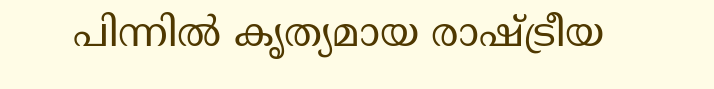പിന്നിൽ കൃത്യമായ രാഷ്ട്രീയ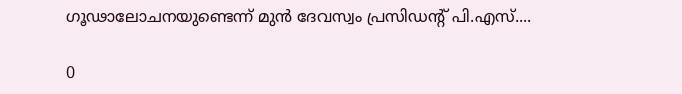ഗൂഢാലോചനയുണ്ടെന്ന് മുൻ ദേവസ്വം പ്രസിഡന്റ് പി.എസ്....

0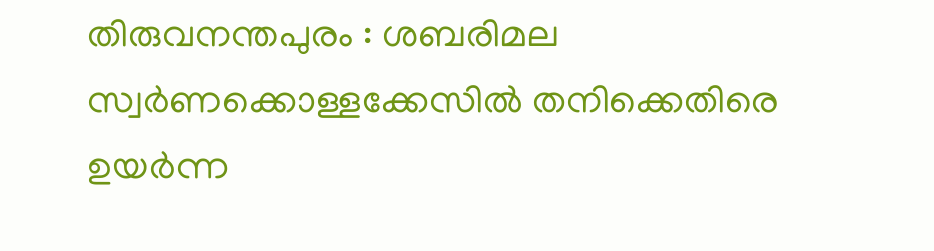തിരുവനന്തപുരം : ശബരിമല സ്വർണക്കൊള്ളക്കേസിൽ തനിക്കെതിരെ ഉയർന്ന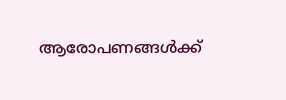ആരോപണങ്ങൾക്ക്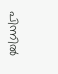പിന്നിൽ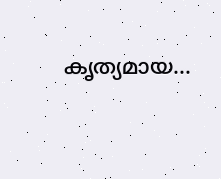കൃത്യമായ...